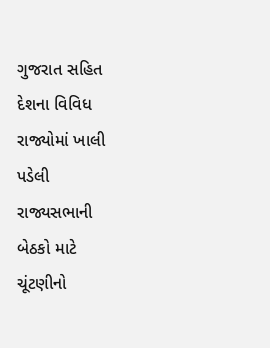ગુજરાત સહિત દેશના વિવિધ રાજ્યોમાં ખાલી પડેલી રાજ્યસભાની બેઠકો માટે ચૂંટણીનો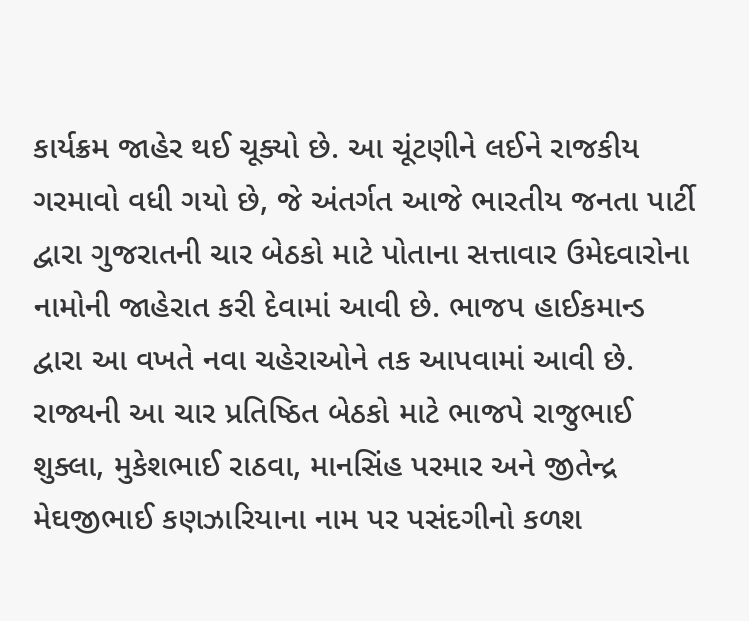કાર્યક્રમ જાહેર થઈ ચૂક્યો છે. આ ચૂંટણીને લઈને રાજકીય ગરમાવો વધી ગયો છે, જે અંતર્ગત આજે ભારતીય જનતા પાર્ટી દ્વારા ગુજરાતની ચાર બેઠકો માટે પોતાના સત્તાવાર ઉમેદવારોના નામોની જાહેરાત કરી દેવામાં આવી છે. ભાજપ હાઈકમાન્ડ દ્વારા આ વખતે નવા ચહેરાઓને તક આપવામાં આવી છે. રાજ્યની આ ચાર પ્રતિષ્ઠિત બેઠકો માટે ભાજપે રાજુભાઈ શુક્લા, મુકેશભાઈ રાઠવા, માનસિંહ પરમાર અને જીતેન્દ્ર મેઘજીભાઈ કણઝારિયાના નામ પર પસંદગીનો કળશ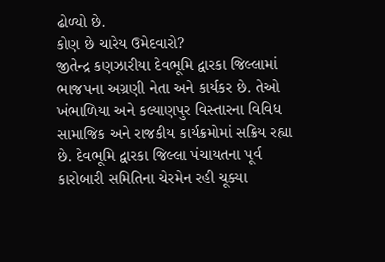ઢોળ્યો છે.
કોણ છે ચારેય ઉમેદવારો?
જીતેન્દ્ર કણઝારીયા દેવભૂમિ દ્વારકા જિલ્લામાં ભાજપના અગ્રણી નેતા અને કાર્યકર છે. તેઓ ખંભાળિયા અને કલ્યાણપુર વિસ્તારના વિવિધ સામાજિક અને રાજકીય કાર્યક્રમોમાં સક્રિય રહ્યા છે. દેવભૂમિ દ્વારકા જિલ્લા પંચાયતના પૂર્વ કારોબારી સમિતિના ચેરમેન રહી ચૂક્યા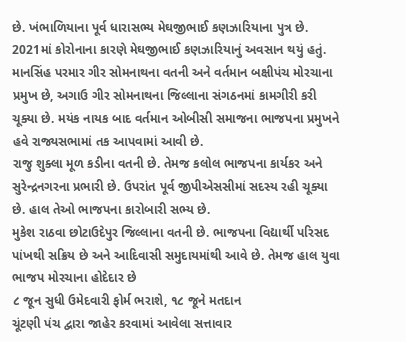છે. ખંભાળિયાના પૂર્વ ધારાસભ્ય મેઘજીભાઈ કણઝારિયાના પુત્ર છે. 2021માં કોરોનાના કારણે મેઘજીભાઈ કણઝારિયાનું અવસાન થયું હતું.
માનસિંહ પરમાર ગીર સોમનાથના વતની અને વર્તમાન બક્ષીપંચ મોરચાના પ્રમુખ છે, અગાઉ ગીર સોમનાથના જિલ્લાના સંગઠનમાં કામગીરી કરી ચૂક્યા છે. મયંક નાયક બાદ વર્તમાન ઓબીસી સમાજના ભાજપના પ્રમુખને હવે રાજ્યસભામાં તક આપવામાં આવી છે.
રાજુ શુક્લા મૂળ કડીના વતની છે. તેમજ કલોલ ભાજપના કાર્યકર અને સુરેન્દ્રનગરના પ્રભારી છે. ઉપરાંત પૂર્વ જીપીએસસીમાં સદસ્ય રહી ચૂક્યા છે. હાલ તેઓ ભાજપના કારોબારી સભ્ય છે.
મુકેશ રાઠવા છોટાઉદેપુર જિલ્લાના વતની છે. ભાજપના વિદ્યાર્થી પરિસદ પાંખથી સક્રિય છે અને આદિવાસી સમુદાયમાંથી આવે છે. તેમજ હાલ યુવા ભાજપ મોરચાના હોદેદાર છે
૮ જૂન સુધી ઉમેદવારી ફોર્મ ભરાશે, ૧૮ જૂને મતદાન
ચૂંટણી પંચ દ્વારા જાહેર કરવામાં આવેલા સત્તાવાર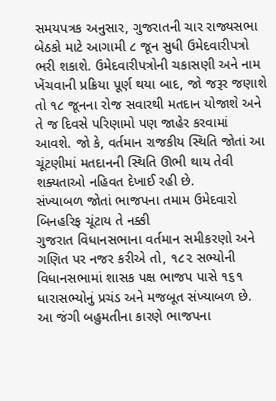સમયપત્રક અનુસાર, ગુજરાતની ચાર રાજ્યસભા બેઠકો માટે આગામી ૮ જૂન સુધી ઉમેદવારીપત્રો ભરી શકાશે. ઉમેદવારીપત્રોની ચકાસણી અને નામ ખેંચવાની પ્રક્રિયા પૂર્ણ થયા બાદ, જો જરૂર જણાશે તો ૧૮ જૂનના રોજ સવારથી મતદાન યોજાશે અને તે જ દિવસે પરિણામો પણ જાહેર કરવામાં આવશે. જો કે, વર્તમાન રાજકીય સ્થિતિ જોતાં આ ચૂંટણીમાં મતદાનની સ્થિતિ ઊભી થાય તેવી શક્યતાઓ નહિવત દેખાઈ રહી છે.
સંખ્યાબળ જોતાં ભાજપના તમામ ઉમેદવારો બિનહરિફ ચૂંટાય તે નક્કી
ગુજરાત વિધાનસભાના વર્તમાન સમીકરણો અને ગણિત પર નજર કરીએ તો, ૧૮૨ સભ્યોની વિધાનસભામાં શાસક પક્ષ ભાજપ પાસે ૧૬૧ ધારાસભ્યોનું પ્રચંડ અને મજબૂત સંખ્યાબળ છે. આ જંગી બહુમતીના કારણે ભાજપના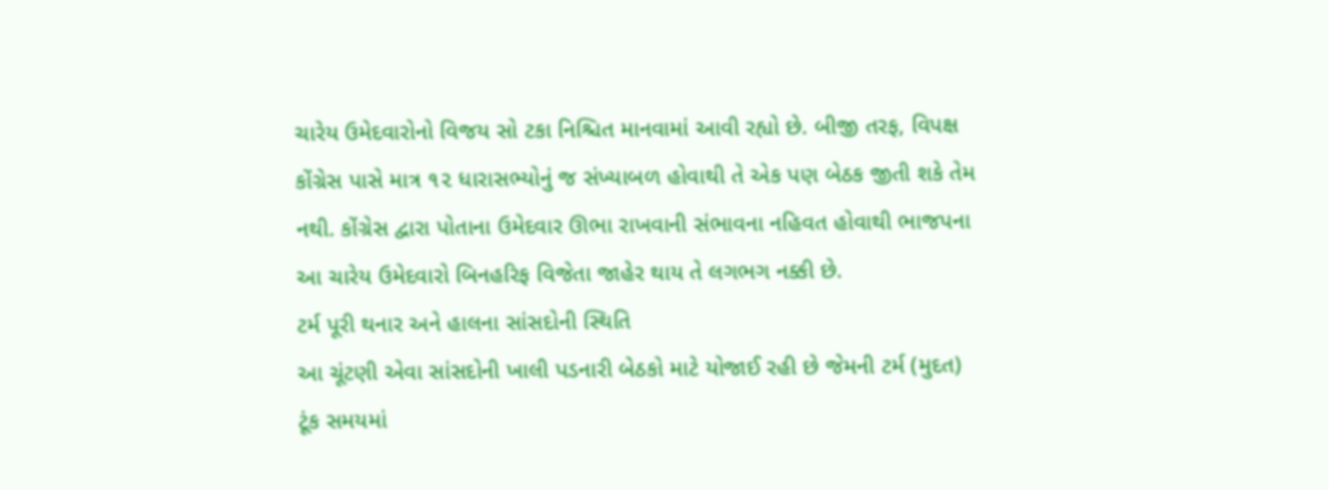ચારેય ઉમેદવારોનો વિજય સો ટકા નિશ્ચિત માનવામાં આવી રહ્યો છે. બીજી તરફ, વિપક્ષ કોંગ્રેસ પાસે માત્ર ૧૨ ધારાસભ્યોનું જ સંખ્યાબળ હોવાથી તે એક પણ બેઠક જીતી શકે તેમ નથી. કોંગ્રેસ દ્વારા પોતાના ઉમેદવાર ઊભા રાખવાની સંભાવના નહિવત હોવાથી ભાજપના આ ચારેય ઉમેદવારો બિનહરિફ વિજેતા જાહેર થાય તે લગભગ નક્કી છે.
ટર્મ પૂરી થનાર અને હાલના સાંસદોની સ્થિતિ
આ ચૂંટણી એવા સાંસદોની ખાલી પડનારી બેઠકો માટે યોજાઈ રહી છે જેમની ટર્મ (મુદત) ટૂંક સમયમાં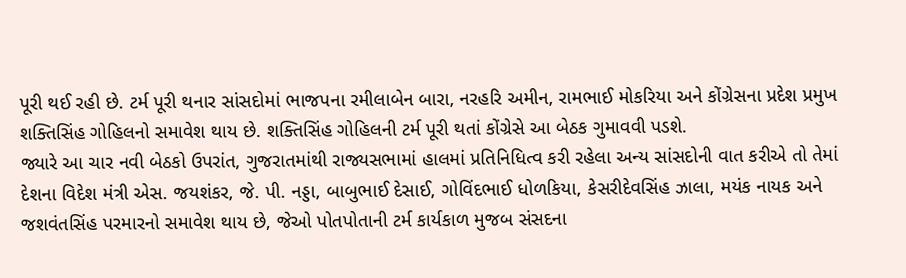પૂરી થઈ રહી છે. ટર્મ પૂરી થનાર સાંસદોમાં ભાજપના રમીલાબેન બારા, નરહરિ અમીન, રામભાઈ મોકરિયા અને કોંગ્રેસના પ્રદેશ પ્રમુખ શક્તિસિંહ ગોહિલનો સમાવેશ થાય છે. શક્તિસિંહ ગોહિલની ટર્મ પૂરી થતાં કોંગ્રેસે આ બેઠક ગુમાવવી પડશે.
જ્યારે આ ચાર નવી બેઠકો ઉપરાંત, ગુજરાતમાંથી રાજ્યસભામાં હાલમાં પ્રતિનિધિત્વ કરી રહેલા અન્ય સાંસદોની વાત કરીએ તો તેમાં દેશના વિદેશ મંત્રી એસ. જયશંકર, જે. પી. નડ્ડા, બાબુભાઈ દેસાઈ, ગોવિંદભાઈ ધોળકિયા, કેસરીદેવસિંહ ઝાલા, મયંક નાયક અને જશવંતસિંહ પરમારનો સમાવેશ થાય છે, જેઓ પોતપોતાની ટર્મ કાર્યકાળ મુજબ સંસદના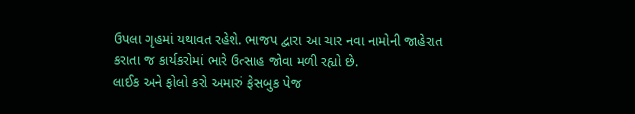ઉપલા ગૃહમાં યથાવત રહેશે. ભાજપ દ્વારા આ ચાર નવા નામોની જાહેરાત કરાતા જ કાર્યકરોમાં ભારે ઉત્સાહ જોવા મળી રહ્યો છે.
લાઈક અને ફોલો કરો અમારું ફેસબુક પેજ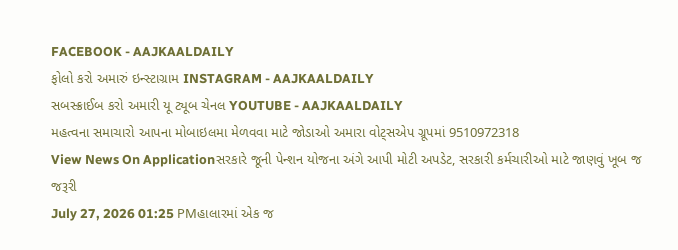FACEBOOK - AAJKAALDAILY
ફોલો કરો અમારું ઇન્સ્ટાગ્રામ INSTAGRAM - AAJKAALDAILY
સબસ્ક્રાઈબ કરો અમારી યૂ ટ્યૂબ ચેનલ YOUTUBE - AAJKAALDAILY
મહત્વના સમાચારો આપના મોબાઇલમા મેળવવા માટે જોડાઓ અમારા વોટ્સએપ ગ્રૂપમાં 9510972318
View News On Applicationસરકારે જૂની પેન્શન યોજના અંગે આપી મોટી અપડેટ, સરકારી કર્મચારીઓ માટે જાણવું ખૂબ જ જરૂરી
July 27, 2026 01:25 PMહાલારમાં એક જ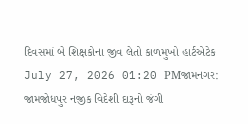દિવસમાં બે શિક્ષકોના જીવ લેતો કાળમુખો હાર્ટએટેક
July 27, 2026 01:20 PMજામનગર: જામજોધપુર નજીક વિદેશી દારૂનો જંગી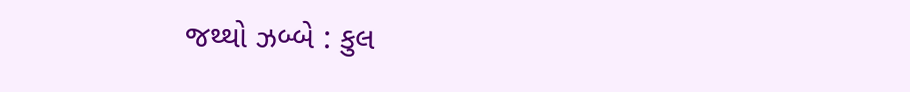જથ્થો ઝબ્બે : કુલ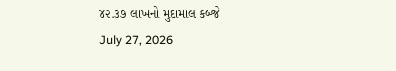૪૨.૩૭ લાખનો મુદામાલ કબ્જે
July 27, 2026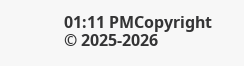01:11 PMCopyright © 2025-2026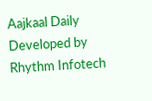Aajkaal Daily
Developed by Rhythm Infotech